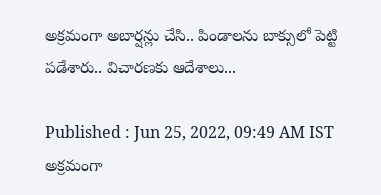అక్రమంగా అబార్షన్లు చేసి.. పిండాలను బాక్సులో పెట్టి పడేశారు.. విచారణకు ఆదేశాలు...

Published : Jun 25, 2022, 09:49 AM IST
అక్రమంగా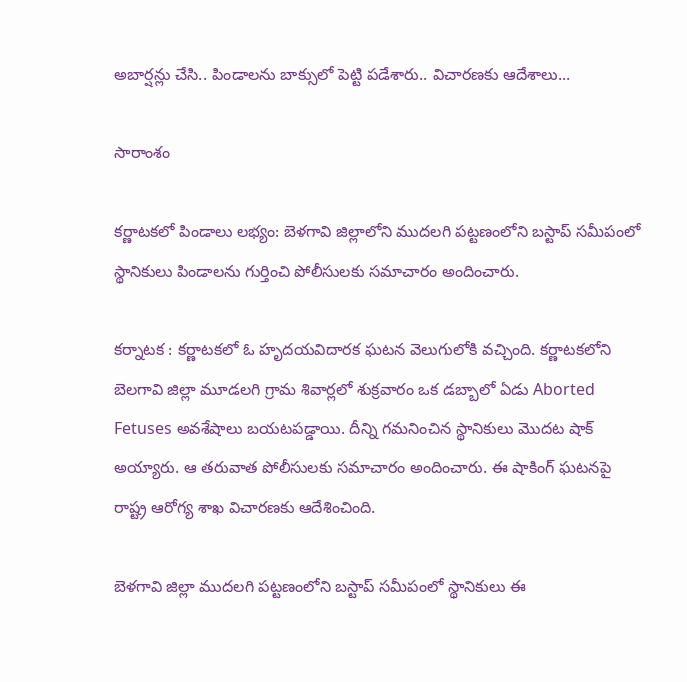అబార్షన్లు చేసి.. పిండాలను బాక్సులో పెట్టి పడేశారు.. విచారణకు ఆదేశాలు...

సారాంశం

కర్ణాటకలో పిండాలు లభ్యం: బెళగావి జిల్లాలోని ముదలగి పట్టణంలోని బస్టాప్ సమీపంలో స్థానికులు పిండాలను గుర్తించి పోలీసులకు సమాచారం అందించారు.

కర్నాటక : కర్ణాటకలో ఓ హృదయవిదారక ఘటన వెలుగులోకి వచ్చింది. కర్ణాటకలోని బెలగావి జిల్లా మూడలగి గ్రామ శివార్లలో శుక్రవారం ఒక డబ్బాలో ఏడు Aborted Fetuses అవశేషాలు బయటపడ్డాయి. దీన్ని గమనించిన స్థానికులు మొదట షాక్ అయ్యారు. ఆ తరువాత పోలీసులకు సమాచారం అందించారు. ఈ షాకింగ్ ఘటనపై రాష్ట్ర ఆరోగ్య శాఖ విచారణకు ఆదేశించింది.

బెళగావి జిల్లా ముదలగి పట్టణంలోని బస్టాప్ సమీపంలో స్థానికులు ఈ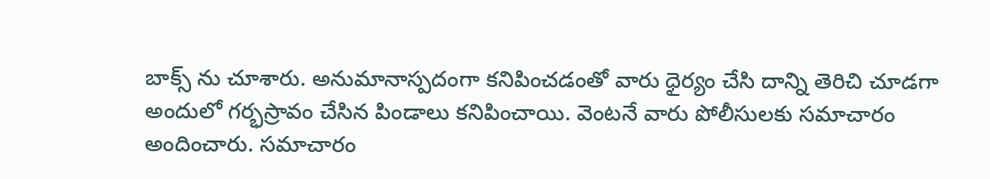బాక్స్ ను చూశారు. అనుమానాస్పదంగా కనిపించడంతో వారు ధైర్యం చేసి దాన్ని తెరిచి చూడగా అందులో గర్భస్రావం చేసిన పిండాలు కనిపించాయి. వెంటనే వారు పోలీసులకు సమాచారం అందించారు. సమాచారం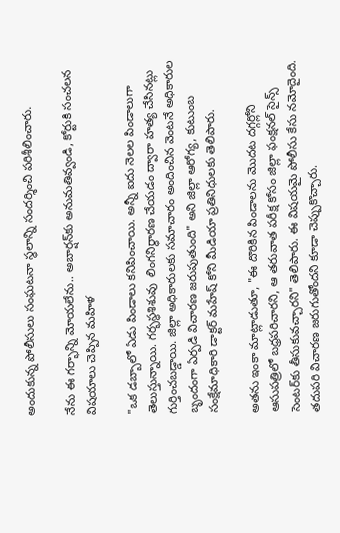అందుకున్న పోలీసులు సంఘటనా స్థలాన్ని సందర్శించి పరిశీలించారు.

నేను ఈ గర్భాన్ని మోయలేను.. అబార్షన్‌కు అనుమతివ్వండి, కోర్టుకి సంచలన విషయాలు చెప్పిన మహిళ

"ఒక డబ్బాలో ఏడు పిండాలు కనిపించాయి. అన్నీ ఐదు నెలల పిండాలుగా తెలుస్తున్నాయి. గర్భస్థశిశువు  లింగనిర్ధారణ చేయడం ద్వారా హత్య చేసినట్లు గుర్తించబడ్డాయి. జిల్లా అధికారులకు సమాచారం అందించిన వెంటనే అధికారుల బృందంగా ఏర్పడి విచారణ జరుపుతుంది" అని జిల్లా ఆరోగ్య, కుటుంబ సంక్షేమాధికారి డాక్టర్ మహేష్ కోని మీడియా ప్రతినిధులకు తెలిపారు.

అతను ఇంకా మాట్లాడుతూ, "ఈ దొరికిన పిండాలను మొదట దగ్గర్లోని ఆసుపత్రిలో బధ్రపరిచారని, ఆ తరువాత పరీక్ష కోసం జిల్లా ఫంక్షనల్ సైన్స్ సెంటర్‌కు తీసుకువచ్చారని" తెలిపారు. ఈ విషయమై పోలీసు కేసు నమోదైంది. తదుపరి విచారణ జరుగుతోందని కూడా చెప్పుకొచ్చారు.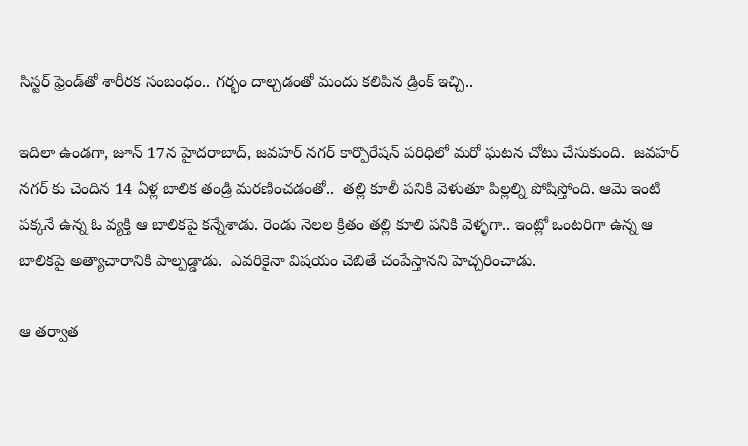సిస్టర్ ఫ్రెండ్‌తో శారీరక సంబంధం.. గర్భం దాల్చడంతో మందు కలిపిన డ్రింక్ ఇచ్చి..

ఇదిలా ఉండగా, జూన్ 17న హైదరాబాద్, జవహర్ నగర్ కార్పొరేషన్ పరిధిలో మరో ఘటన చోటు చేసుకుంది.  జవహర్ నగర్ కు చెందిన 14 ఏళ్ల బాలిక తండ్రి మరణించడంతో..  తల్లి కూలీ పనికి వెళుతూ పిల్లల్ని పోషిస్తోంది. ఆమె ఇంటి పక్కనే ఉన్న ఓ వ్యక్తి ఆ బాలికపై కన్నేశాడు. రెండు నెలల క్రితం తల్లి కూలి పనికి వెళ్ళగా.. ఇంట్లో ఒంటరిగా ఉన్న ఆ బాలికపై అత్యాచారానికి పాల్పడ్డాడు.  ఎవరికైనా విషయం చెబితే చంపేస్తానని హెచ్చరించాడు.

ఆ తర్వాత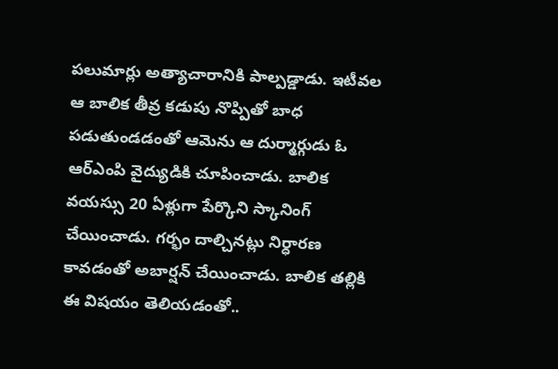పలుమార్లు అత్యాచారానికి పాల్పడ్డాడు. ఇటీవల ఆ బాలిక తీవ్ర కడుపు నొప్పితో బాధ పడుతుండడంతో ఆమెను ఆ దుర్మార్గుడు ఓ ఆర్ఎంపి వైద్యుడికి చూపించాడు. బాలిక వయస్సు 20 ఏళ్లుగా పేర్కొని స్కానింగ్ చేయించాడు. గర్భం దాల్చినట్లు నిర్ధారణ కావడంతో అబార్షన్ చేయించాడు. బాలిక తల్లికి ఈ విషయం తెలియడంతో..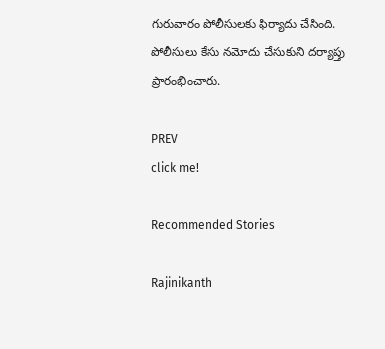గురువారం పోలీసులకు ఫిర్యాదు చేసింది. పోలీసులు కేసు నమోదు చేసుకుని దర్యాప్తు ప్రారంభించారు.

PREV
click me!

Recommended Stories

Rajinikanth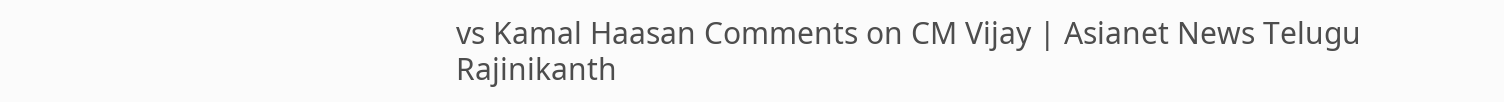vs Kamal Haasan Comments on CM Vijay | Asianet News Telugu
Rajinikanth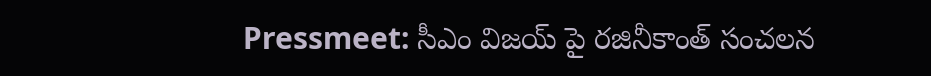Pressmeet: సీఎం విజయ్ పై రజినీకాంత్ సంచలన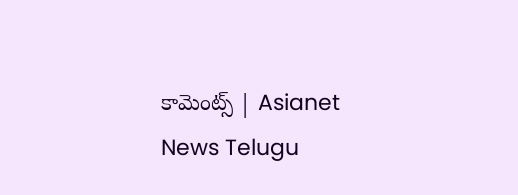కామెంట్స్ | Asianet News Telugu